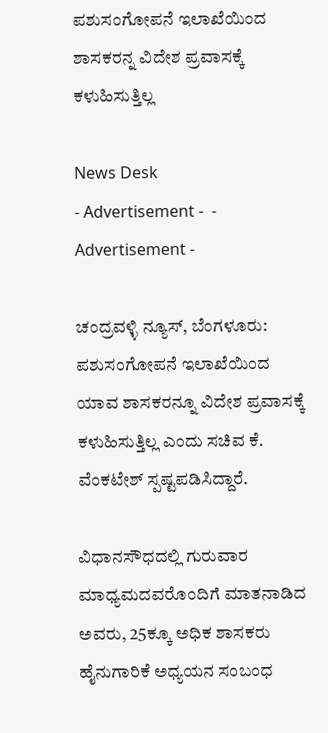ಪಶುಸಂಗೋಪನೆ ಇಲಾಖೆಯಿಂದ ಶಾಸಕರನ್ನ ವಿದೇಶ ಪ್ರವಾಸಕ್ಕೆ ಕಳುಹಿಸುತ್ತಿಲ್ಲ

News Desk
- Advertisement -  - Advertisement -

ಚಂದ್ರವಳ್ಳಿ ನ್ಯೂಸ್, ಬೆಂಗಳೂರು:
ಪಶುಸಂಗೋಪನೆ ಇಲಾಖೆಯಿಂದ ಯಾವ ಶಾಸಕರನ್ನೂ ವಿದೇಶ ಪ್ರವಾಸಕ್ಕೆ ಕಳುಹಿಸುತ್ತಿಲ್ಲ ಎಂದು ಸಚಿವ ಕೆ. ವೆಂಕಟೇಶ್ ಸ್ಪಷ್ಟಪಡಿಸಿದ್ದಾರೆ‌.

ವಿಧಾನಸೌಧದಲ್ಲಿ ಗುರುವಾರ ಮಾಧ್ಯಮದವರೊಂದಿಗೆ ಮಾತನಾಡಿದ ಅವರು, 25ಕ್ಕೂ ಅಧಿಕ ಶಾಸಕರು ಹೈನುಗಾರಿಕೆ ಅಧ್ಯಯನ ಸಂಬಂಧ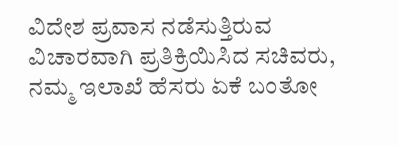ವಿದೇಶ ಪ್ರವಾಸ ನಡೆಸುತ್ತಿರುವ ವಿಚಾರವಾಗಿ ಪ್ರತಿಕ್ರಿಯಿಸಿದ ಸಚಿವರು, ನಮ್ಮ ಇಲಾಖೆ ಹೆಸರು ಏಕೆ ಬಂತೋ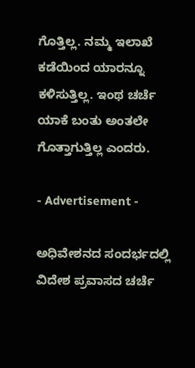ಗೊತ್ತಿಲ್ಲ. ನಮ್ಮ ಇಲಾಖೆ ಕಡೆಯಿಂದ ಯಾರನ್ನೂ ಕಳಿಸುತ್ತಿಲ್ಲ‌. ಇಂಥ ಚರ್ಚೆ ಯಾಕೆ ಬಂತು ಅಂತಲೇ ಗೊತ್ತಾಗುತ್ತಿಲ್ಲ ಎಂದರು.

- Advertisement -

ಅಧಿವೇಶನದ ಸಂದರ್ಭದಲ್ಲಿ ವಿದೇಶ ಪ್ರವಾಸದ ಚರ್ಚೆ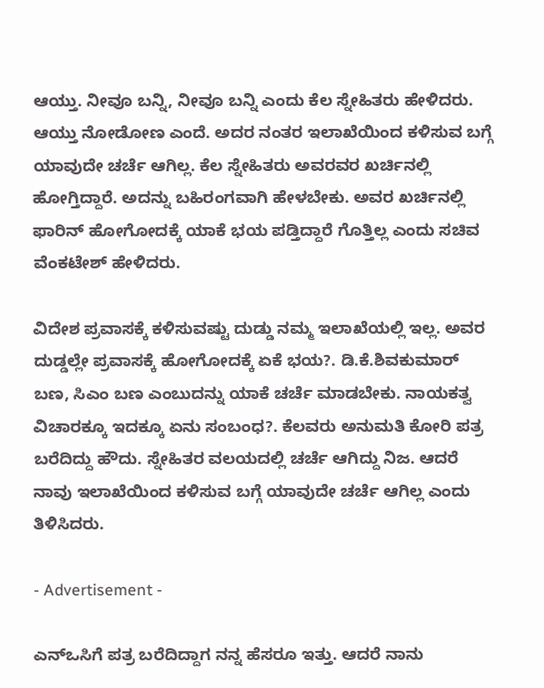ಆಯ್ತು‌. ನೀವೂ ಬನ್ನಿ, ನೀವೂ ಬನ್ನಿ ಎಂದು ಕೆಲ ಸ್ನೇಹಿತರು ಹೇಳಿದರು. ಆಯ್ತು ನೋಡೋಣ ಎಂದೆ. ಅದರ ನಂತರ ಇಲಾಖೆಯಿಂದ ಕಳಿಸುವ ಬಗ್ಗೆ ಯಾವುದೇ ಚರ್ಚೆ ಆಗಿಲ್ಲ. ಕೆಲ ಸ್ನೇಹಿತರು ಅವರವರ ಖರ್ಚಿನಲ್ಲಿ ಹೋಗ್ತಿದ್ದಾರೆ. ಅದನ್ನು ಬಹಿರಂಗವಾಗಿ ಹೇಳಬೇಕು. ಅವರ ಖರ್ಚಿನಲ್ಲಿ ಫಾರಿನ್ ಹೋಗೋದಕ್ಕೆ ಯಾಕೆ ಭಯ ಪಡ್ತಿದ್ದಾರೆ ಗೊತ್ತಿಲ್ಲ ಎಂದು ಸಚಿವ ವೆಂಕಟೇಶ್ ಹೇಳಿದರು.

ವಿದೇಶ ಪ್ರವಾಸಕ್ಕೆ ಕಳಿಸುವಷ್ಟು ದುಡ್ಡು ನಮ್ಮ ಇಲಾಖೆಯಲ್ಲಿ ಇಲ್ಲ. ಅವರ ದುಡ್ಡಲ್ಲೇ ಪ್ರವಾಸಕ್ಕೆ ಹೋಗೋದಕ್ಕೆ ಏಕೆ ಭಯ?. ಡಿ.ಕೆ.ಶಿವಕುಮಾರ್ ಬಣ, ಸಿಎಂ ಬಣ ಎಂಬುದನ್ನು ಯಾಕೆ ಚರ್ಚೆ ಮಾಡಬೇಕು. ನಾಯಕತ್ವ ವಿಚಾರಕ್ಕೂ ಇದಕ್ಕೂ ಏನು ಸಂಬಂಧ?. ಕೆಲವರು ಅನುಮತಿ ಕೋರಿ ಪತ್ರ ಬರೆದಿದ್ದು ಹೌದು. ಸ್ನೇಹಿತರ ವಲಯದಲ್ಲಿ ಚರ್ಚೆ ಆಗಿದ್ದು ನಿಜ. ಆದರೆ ನಾವು ಇಲಾಖೆಯಿಂದ ಕಳಿಸುವ ಬಗ್ಗೆ ಯಾವುದೇ ಚರ್ಚೆ ಆಗಿಲ್ಲ ಎಂದು ತಿಳಿಸಿದರು.

- Advertisement -

ಎನ್ಒಸಿಗೆ ಪತ್ರ ಬರೆದಿದ್ದಾಗ ನನ್ನ ಹೆಸರೂ ಇತ್ತು. ಆದರೆ ನಾನು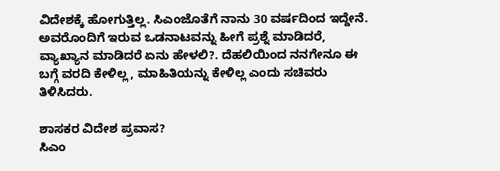ವಿದೇಶಕ್ಕೆ ಹೋಗುತ್ತಿಲ್ಲ. ಸಿಎಂ‌ಜೊತೆಗೆ ನಾನು 30 ವರ್ಷದಿಂದ ಇದ್ದೇನೆ. ಅವರೊಂದಿಗೆ ಇರುವ ಒಡನಾಟವನ್ನು ಹೀಗೆ ಪ್ರಶ್ನೆ ಮಾಡಿದರೆ, ವ್ಯಾಖ್ಯಾನ ಮಾಡಿದರೆ ಏನು ಹೇಳಲಿ?. ದೆಹಲಿಯಿಂದ ನನಗೇನೂ ಈ ಬಗ್ಗೆ ವರದಿ ಕೇಳಿಲ್ಲ, ಮಾಹಿತಿಯನ್ನು ಕೇಳಿಲ್ಲ ಎಂದು ಸಚಿವರು ತಿಳಿಸಿದರು.

ಶಾಸಕರ ವಿದೇಶ ಪ್ರವಾಸ?
ಸಿಎಂ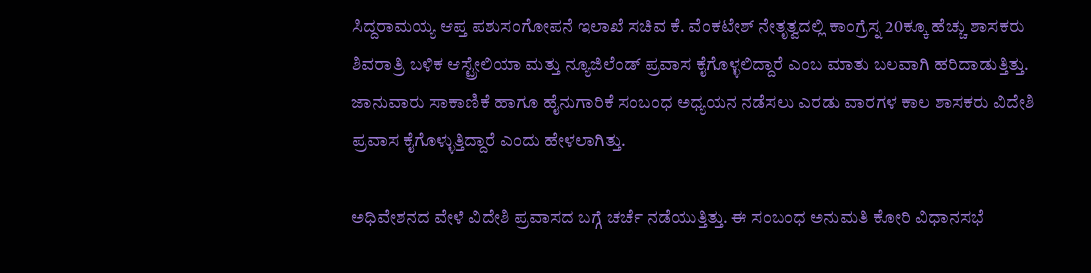ಸಿದ್ದರಾಮಯ್ಯ ಆಪ್ತ ಪಶುಸಂಗೋಪನೆ ಇಲಾಖೆ ಸಚಿವ ಕೆ. ವೆಂಕಟೇಶ್ ನೇತೃತ್ವದಲ್ಲಿ ಕಾಂಗ್ರೆಸ್ನ 20ಕ್ಕೂ ಹೆಚ್ಚು ಶಾಸಕರು ಶಿವರಾತ್ರಿ ಬಳಿಕ ಆಸ್ಟ್ರೇಲಿಯಾ ಮತ್ತು ನ್ಯೂಜಿಲೆಂಡ್ ಪ್ರವಾಸ ಕೈಗೊಳ್ಳಲಿದ್ದಾರೆ ಎಂಬ ಮಾತು ಬಲವಾಗಿ ಹರಿದಾಡುತ್ತಿತ್ತು. ಜಾನುವಾರು ಸಾಕಾಣಿಕೆ ಹಾಗೂ ಹೈನುಗಾರಿಕೆ ಸಂಬಂಧ ಅಧ್ಯಯನ ನಡೆಸಲು ಎರಡು ವಾರಗಳ ಕಾಲ ಶಾಸಕರು ವಿದೇಶಿ ಪ್ರವಾಸ ಕೈಗೊಳ್ಳುತ್ತಿದ್ದಾರೆ ಎಂದು ಹೇಳಲಾಗಿತ್ತು.

ಅಧಿವೇಶನದ ವೇಳೆ ವಿದೇಶಿ ಪ್ರವಾಸದ ಬಗ್ಗೆ ಚರ್ಚೆ ನಡೆಯುತ್ತಿತ್ತು. ಈ ಸಂಬಂಧ ಅನುಮತಿ ಕೋರಿ ವಿಧಾನಸಭೆ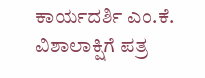ಕಾರ್ಯದರ್ಶಿ ಎಂ.ಕೆ. ವಿಶಾಲಾಕ್ಷಿಗೆ ಪತ್ರ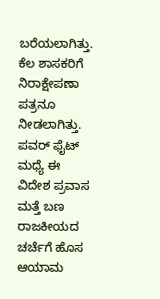ಬರೆಯಲಾಗಿತ್ತು. ಕೆಲ ಶಾಸಕರಿಗೆ ನಿರಾಕ್ಷೇಪಣಾ ಪತ್ರನೂ ನೀಡಲಾಗಿತ್ತು. ಪವರ್ ಫೈಟ್ ಮಧ್ಯೆ ಈ ವಿದೇಶ ಪ್ರವಾಸ ಮತ್ತೆ ಬಣ ರಾಜಕೀಯದ ಚರ್ಚೆಗೆ ಹೊಸ ಆಯಾಮ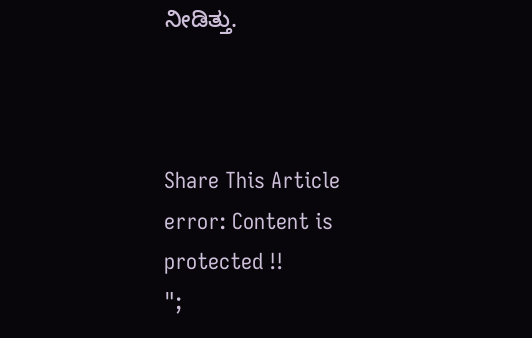ನೀಡಿತ್ತು.



Share This Article
error: Content is protected !!
";